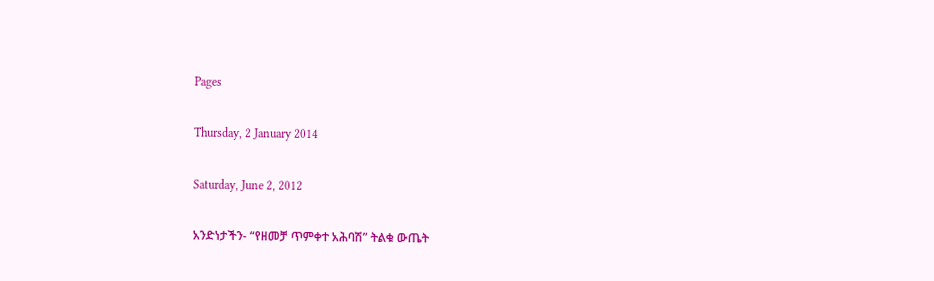Pages

Thursday, 2 January 2014

Saturday, June 2, 2012

አንድነታችን- “የዘመቻ ጥምቀተ አሕባሽ” ትልቁ ውጤት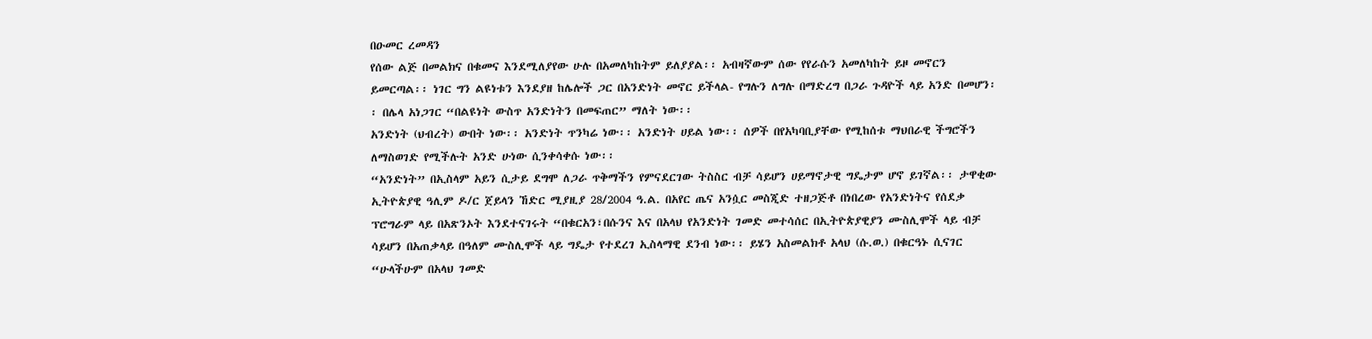በዑመር ረመዳን
የሰው ልጅ በመልክና በቁመና እንደሚለያየው ሁሉ በአመለካከትም ይለያያል፡፡ አብዛኛውም ሰው የየራሱን አመለካከት ይዞ መኖርን ይመርጣል፡፡ ነገር ግን ልዩነቱን እንደያዘ ከሌሎች ጋር በአንድነት መኖር ይችላል- የግሉን ለግሉ በማድረግ በጋራ ጉዳዮች ላይ አንድ በመሆን፡፡ በሌላ አነጋገር “በልዩነት ውስጥ አንድነትን በመፍጠር” ማለት ነው፡፡
አንድነት (ህብረት) ውበት ነው፡፡ አንድነት ጥንካሬ ነው፡፡ አንድነት ሀይል ነው፡፡ ሰዎች በየአካባቢያቸው የሚከሰቱ ማህበራዊ ችግሮችን ለማስወገድ የሚችሉት አንድ ሁነው ሲንቀሳቀሱ ነው፡፡
“አንድነት” በኢስላም አይን ሲታይ ደግሞ ለጋራ ጥቅማችን የምናደርገው ትስስር ብቻ ሳይሆን ሀይማኖታዊ ግዴታም ሆኖ ይገኛል፡፡ ታዋቂው ኢትዮጵያዊ ዓሊም ዶ/ር ጀይላን ኸድር ሚያዚያ 28/2004 ዓ.ል. በአየር ጤና አንሷር መስጂድ ተዘጋጅቶ በነበረው የአንድነትና የሰደቃ ፕሮግራም ላይ በአጽንኦት እንደተናገሩት “በቁርአን፣በሱንና እና በአላህ የአንድነት ገመድ መተሳሰር በኢትዮጵያዊያን ሙስሊሞች ላይ ብቻ ሳይሆን በአጠቃላይ በዓለም ሙስሊሞች ላይ ግዴታ የተደረገ ኢስላማዊ ደንብ ነው፡፡ ይሄን አስመልክቶ አላህ (ሱ.ወ.) በቁርዓኑ ሲናገር “ሁላችሁም በአላህ ገመድ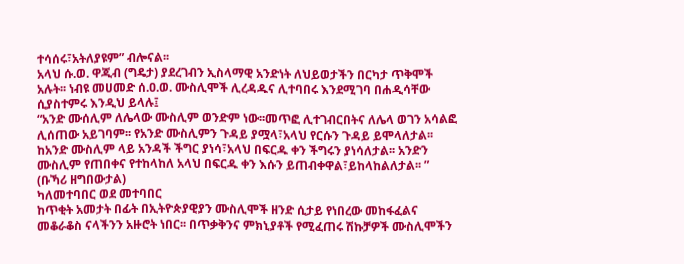ተሳሰሩ፣አትለያዩም” ብሎናል፡፡
አላህ ሱ.ወ. ዋጂብ (ግዴታ) ያደረገብን ኢስላማዊ አንድነት ለህይወታችን በርካታ ጥቅሞች አሉት፡፡ ነብዩ መሀመድ ሰ.ዐ.ወ. ሙስሊሞች ሊረዳዱና ሊተባበሩ እንደሚገባ በሐዲሳቸው ሲያስተምሩ እንዲህ ይላሉ፤
“አንድ ሙሰሊም ለሌላው ሙስሊም ወንድም ነው፡፡መጥፎ ሊተገብርበትና ለሌላ ወገን አሳልፎ ሊሰጠው አይገባም፡፡ የአንድ ሙስሊምን ጉዳይ ያሟላ፣አላህ የርሱን ጉዳይ ይሞላለታል፡፡ከአንድ ሙስሊም ላይ አንዳች ችግር ያነሳ፣አላህ በፍርዱ ቀን ችግሩን ያነሳለታል፡፡ አንድን ሙስሊም የጠበቀና የተከላከለ አላህ በፍርዱ ቀን እሱን ይጠብቀዋል፣ይከላከልለታል፡፡ ” (ቡኻሪ ዘግበውታል)
ካለመተባበር ወደ መተባበር
ከጥቂት አመታት በፊት በኢትዮጵያዊያን ሙስሊሞች ዘንድ ሲታይ የነበረው መከፋፈልና መቆራቆስ ናላችንን አዙሮት ነበር፡፡ በጥቃቅንና ምክኒያቶች የሚፈጠሩ ሽኩቻዎች ሙስሊሞችን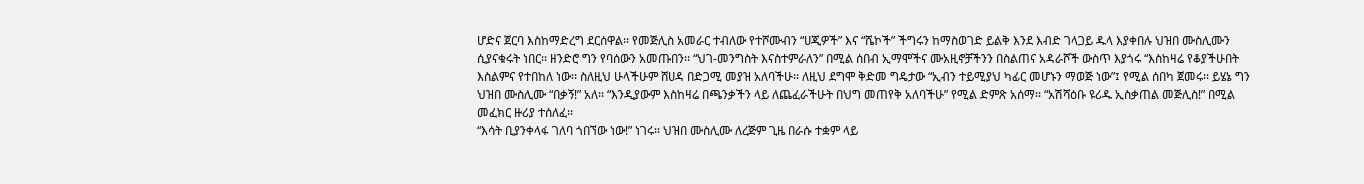ሆድና ጀርባ እስከማድረግ ደርሰዋል፡፡ የመጅሊስ አመራር ተብለው የተሾሙብን “ሀጂዎች” እና “ሼኮች” ችግሩን ከማስወገድ ይልቅ እንደ እብድ ገላጋይ ዱላ እያቀበሉ ህዝበ ሙስሊሙን ሲያናቁሩት ነበር፡፡ ዘንድሮ ግን የባሰውን አመጡበን፡፡ “ህገ-መንግስት እናስተምራለን” በሚል ሰበብ ኢማሞችና ሙአዚኖቻችንን በስልጠና አዳራሾች ውስጥ እያጎሩ “እስከዛሬ የቆያችሁበት እስልምና የተበከለ ነው፡፡ ስለዚህ ሁላችሁም ሸሀዳ በድጋሚ መያዝ አለባችሁ፡፡ ለዚህ ደግሞ ቅድመ ግዴታው “ኢብን ተይሚያህ ካፊር መሆኑን ማወጅ ነው”፤ የሚል ሰበካ ጀመሩ፡፡ ይሄኔ ግን ህዝበ ሙስሊሙ “በቃኝ!” አለ፡፡ “እንዲያውም እስከዛሬ በጫንቃችን ላይ ለጨፈራችሁት በህግ መጠየቅ አለባችሁ” የሚል ድምጽ አሰማ፡፡ “አሽሻዕቡ ዩሪዱ ኢስቃጠል መጅሊስ!” በሚል መፈክር ዙሪያ ተሰለፈ፡፡
“እሳት ቢያንቀላፋ ገለባ ጎበኘው ነው!” ነገሩ፡፡ ህዝበ ሙስሊሙ ለረጅም ጊዜ በራሱ ተቋም ላይ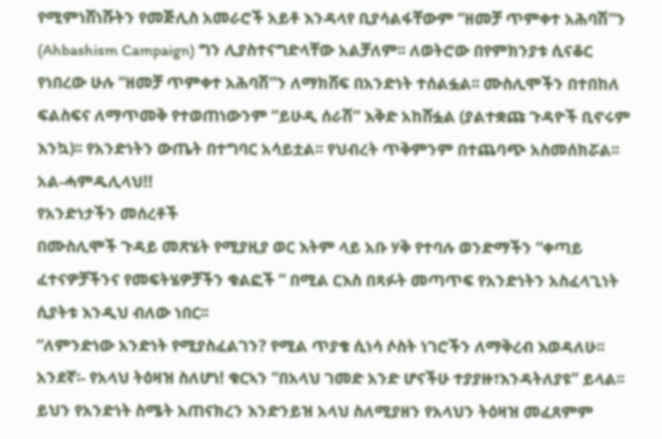የሚምነሸነሹትን የመጅሊስ አመራሮች አይቶ እንዳላየ ቢያሳልፋቸውም “ዘመቻ ጥምቀተ አሕባሽ”ን (Ahbashism Campaign) ግን ሊያስተናግድላቸው አልቻለም፡፡ ለወትሮው በየምክንያቱ ሲናቆር የነበረው ሁሉ “ዘመቻ ጥምቀተ አሕባሽ”ን ለማክሸፍ በአንድነት ተሰልፏል፡፡ ሙስሊሞችን በተበከለ ፍልስፍና ለማጥመቅ የተወጠነውንም “ይሁዲ ሰራሽ” እቅድ አከሸፏል (ያልተቋጩ ጉዳዮች ቢኖሩም እንኳ)፡፡ የአንድነትን ውጤት በተግባር አሳይቷል፡፡ የህብረት ጥቅምንም በተጨባጭ አስመሰክሯል፡፡  አል-ሓምዱሊላህ!!
የአንድነታችን መሰረቶች
በሙስሊሞች ጉዳይ መጽሄት የሚያዚያ ወር እትም ላይ አቡ ሃቅ የተባሉ ወንድማችን “ቀጣይ ፈተናዎቻችንና የመፍትሄዎቻችን ቁልፎች ” በሚል ርእስ በጻፉት መጣጥፍ የአንድነትን አስፈላጊነት ሲያትቱ እንዲህ ብለው ነበር፡፡
“ለምንድነው አንድነት የሚያስፈልገን? የሚል ጥያቄ ሲነሳ ሶስት ነገሮችን ለማቅረብ እወዳለሁ፡፡
አንደኛ፡- የአላህ ትዕዛዝ ስለሆነ! ቁርኣን “በአላህ ገመድ አንድ ሆናችሁ ተያያዙ፣እንዳትለያዩ” ይላል፡፡ ይህን የአንድነት ስሜት አጠናክረን እንድንይዝ አላህ ስለሚያዘን የአላህን ትዕዛዝ መፈጸምም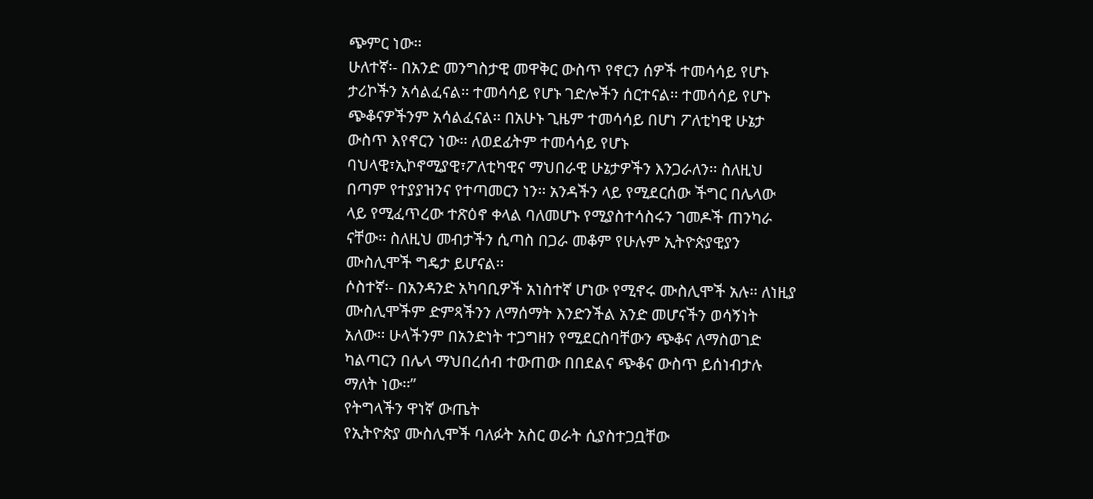ጭምር ነው፡፡
ሁለተኛ፡- በአንድ መንግስታዊ መዋቅር ውስጥ የኖርን ሰዎች ተመሳሳይ የሆኑ ታሪኮችን አሳልፈናል፡፡ ተመሳሳይ የሆኑ ገድሎችን ሰርተናል፡፡ ተመሳሳይ የሆኑ ጭቆናዎችንም አሳልፈናል፡፡ በአሁኑ ጊዜም ተመሳሳይ በሆነ ፖለቲካዊ ሁኔታ ውስጥ እየኖርን ነው፡፡ ለወደፊትም ተመሳሳይ የሆኑ ባህላዊ፣ኢኮኖሚያዊ፣ፖለቲካዊና ማህበራዊ ሁኔታዎችን እንጋራለን፡፡ ስለዚህ በጣም የተያያዝንና የተጣመርን ነን፡፡ አንዳችን ላይ የሚደርሰው ችግር በሌላው ላይ የሚፈጥረው ተጽዕኖ ቀላል ባለመሆኑ የሚያስተሳስሩን ገመዶች ጠንካራ ናቸው፡፡ ስለዚህ መብታችን ሲጣስ በጋራ መቆም የሁሉም ኢትዮጵያዊያን ሙስሊሞች ግዴታ ይሆናል፡፡
ሶስተኛ፡- በአንዳንድ አካባቢዎች አነስተኛ ሆነው የሚኖሩ ሙስሊሞች አሉ፡፡ ለነዚያ ሙስሊሞችም ድምጻችንን ለማሰማት እንድንችል አንድ መሆናችን ወሳኝነት አለው፡፡ ሁላችንም በአንድነት ተጋግዘን የሚደርስባቸውን ጭቆና ለማስወገድ ካልጣርን በሌላ ማህበረሰብ ተውጠው በበደልና ጭቆና ውስጥ ይሰነብታሉ ማለት ነው፡፡”
የትግላችን ዋነኛ ውጤት
የኢትዮጵያ ሙስሊሞች ባለፉት አስር ወራት ሲያስተጋቧቸው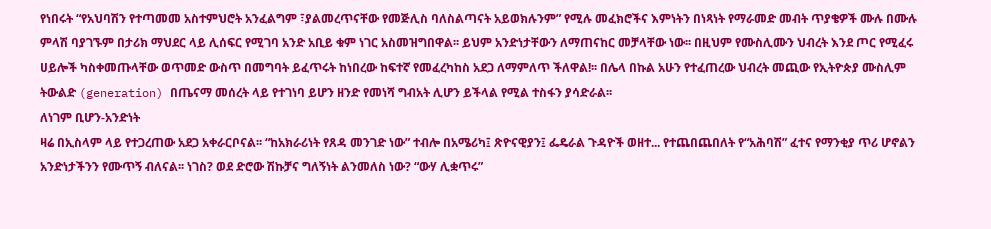የነበሩት “የአህባሽን የተጣመመ አስተምህሮት አንፈልግም ፣ያልመረጥናቸው የመጅሊስ ባለስልጣናት አይወክሉንም” የሚሉ መፈክሮችና እምነትን በነጻነት የማራመድ መብት ጥያቄዎች ሙሉ በሙሉ ምላሽ ባያገኙም በታሪክ ማህደር ላይ ሊሰፍር የሚገባ አንድ አቢይ ቁም ነገር አስመዝግበዋል፡፡ ይህም አንድነታቸውን ለማጠናከር መቻላቸው ነው፡፡ በዚህም የሙስሊሙን ህብረት እንደ ጦር የሚፈሩ ሀይሎች ካስቀመጡላቸው ወጥመድ ውስጥ በመግባት ይፈጥሩት ከነበረው ከፍተኛ የመፈረካከስ አደጋ ለማምለጥ ችለዋል!፡፡ በሌላ በኩል አሁን የተፈጠረው ህብረት መጪው የኢትዮጵያ ሙስሊም ትውልድ (generation) በጤናማ መሰረት ላይ የተገነባ ይሆን ዘንድ የመነሻ ግብአት ሊሆን ይችላል የሚል ተስፋን ያሳድራል፡፡
ለነገም ቢሆን-አንድነት
ዛሬ በኢስላም ላይ የተጋረጠው አደጋ አቀራርቦናል፡፡ “ከአክራሪነት የጸዳ መንገድ ነው” ተብሎ በአሜሪካ፤ ጽዮናዊያን፤ ፌዴራል ጉዳዮች ወዘተ... የተጨበጨበለት የ“አሕባሽ” ፈተና የማንቂያ ጥሪ ሆኖልን አንድነታችንን የሙጥኝ ብለናል፡፡ ነገስ? ወደ ድሮው ሽኩቻና ግለኝነት ልንመለስ ነው? “ውሃ ሊቋጥሩ”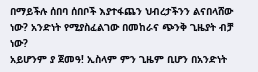በማይችሉ ሰበባ ሰበቦች እያተፋጨን ህብረታችንን ልናበላሸው ነው? አንድነት የሚያስፈልገው በመከራና ጭንቅ ጊዜያት ብቻ ነው?
አይሆንም ያ ጀመዓ! ኢስላም ምን ጊዜም ቢሆን በአንድነት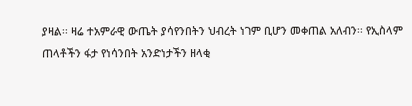ያዛል፡፡ ዛሬ ተአምራዊ ውጤት ያሳየንበትን ህብረት ነገም ቢሆን መቀጠል አለብን፡፡ የኢስላም ጠላቶችን ፋታ የነሳንበት አንድነታችን ዘላቂ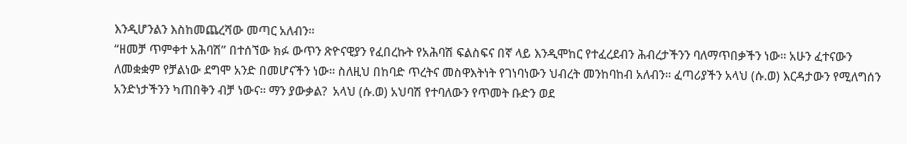እንዲሆንልን እስከመጨረሻው መጣር አለብን፡፡
“ዘመቻ ጥምቀተ አሕባሽ” በተሰኘው ክፉ ውጥን ጽዮናዊያን የፈበረኩት የአሕባሽ ፍልስፍና በኛ ላይ እንዲሞከር የተፈረደብን ሕብረታችንን ባለማጥበቃችን ነው፡፡ አሁን ፈተናውን ለመቋቋም የቻልነው ደግሞ አንድ በመሆናችን ነው፡፡ ስለዚህ በከባድ ጥረትና መስዋእትነት የገነባነውን ህብረት መንከባከብ አለብን፡፡ ፈጣሪያችን አላህ (ሱ.ወ) እርዳታውን የሚለግሰን አንድነታችንን ካጠበቅን ብቻ ነውና፡፡ ማን ያውቃል?  አላህ (ሱ.ወ) አህባሽ የተባለውን የጥመት ቡድን ወደ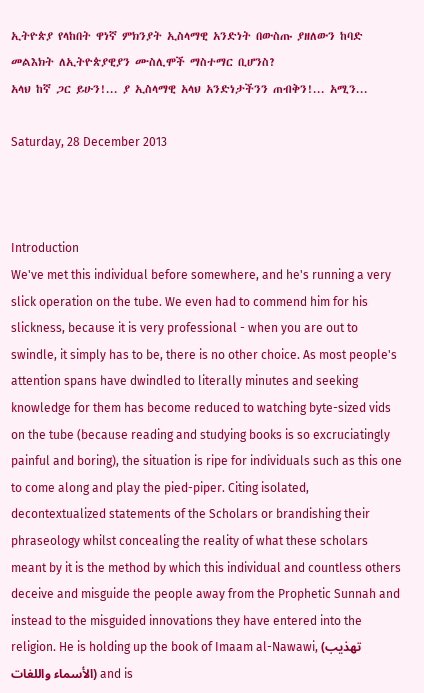ኢትዮጵያ የላከበት ዋነኛ ምክንያት ኢስላማዊ አንድነት በውስጡ ያዘለውን ከባድ መልእክት ለኢትዮጵያዊያን ሙስሊሞች ማስተማር ቢሆንስ?
አላህ ከኛ ጋር ይሁን!... ያ ኢስላማዊ አላህ አንድነታችንን ጠብቅን!... አሚን...

Saturday, 28 December 2013



Introduction
We've met this individual before somewhere, and he's running a very slick operation on the tube. We even had to commend him for his slickness, because it is very professional - when you are out to swindle, it simply has to be, there is no other choice. As most people's attention spans have dwindled to literally minutes and seeking knowledge for them has become reduced to watching byte-sized vids on the tube (because reading and studying books is so excruciatingly painful and boring), the situation is ripe for individuals such as this one to come along and play the pied-piper. Citing isolated, decontextualized statements of the Scholars or brandishing their phraseology whilst concealing the reality of what these scholars meant by it is the method by which this individual and countless others deceive and misguide the people away from the Prophetic Sunnah and instead to the misguided innovations they have entered into the religion. He is holding up the book of Imaam al-Nawawi, (تهذيب الأسماء واللغات) and is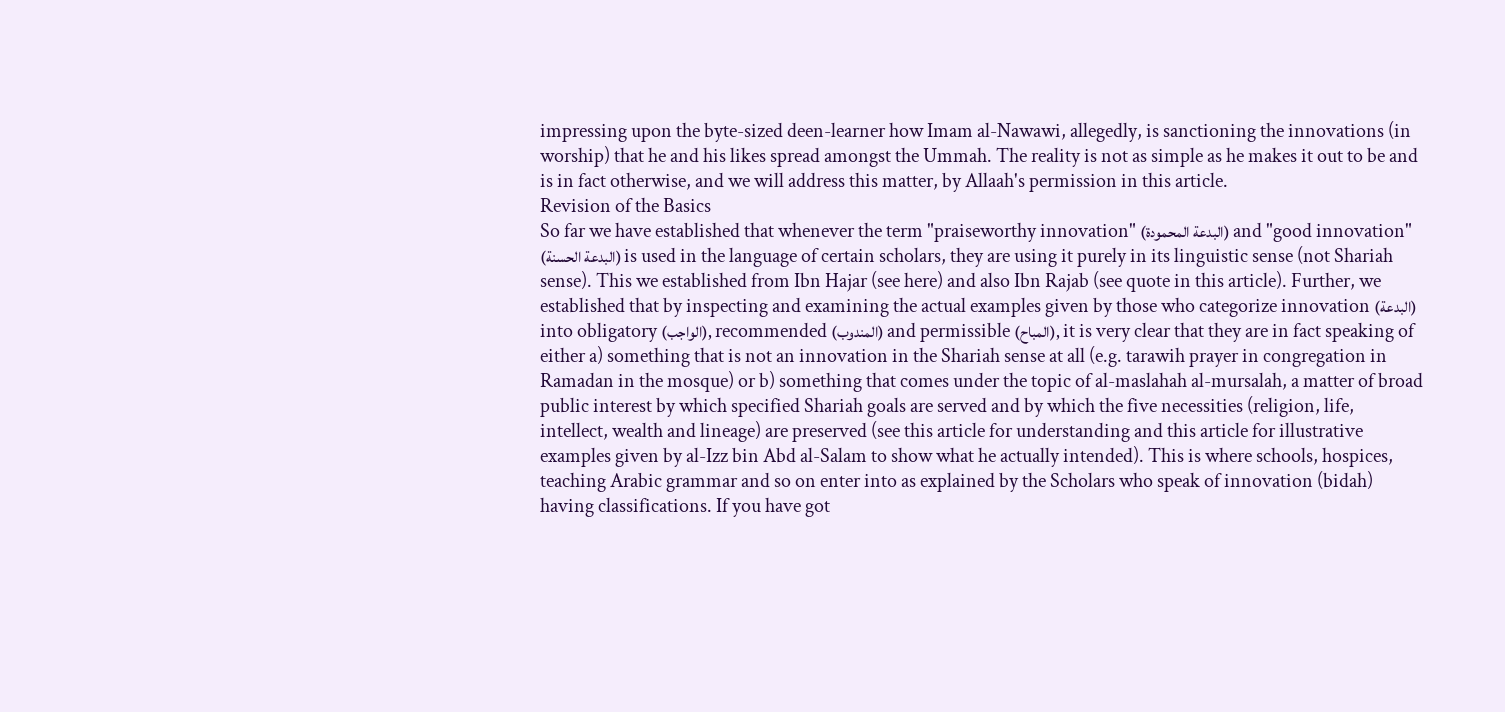impressing upon the byte-sized deen-learner how Imam al-Nawawi, allegedly, is sanctioning the innovations (in worship) that he and his likes spread amongst the Ummah. The reality is not as simple as he makes it out to be and is in fact otherwise, and we will address this matter, by Allaah's permission in this article.
Revision of the Basics
So far we have established that whenever the term "praiseworthy innovation" (البدعة المحمودة) and "good innovation" (البدعة الحسنة) is used in the language of certain scholars, they are using it purely in its linguistic sense (not Shariah sense). This we established from Ibn Hajar (see here) and also Ibn Rajab (see quote in this article). Further, we established that by inspecting and examining the actual examples given by those who categorize innovation (البدعة) into obligatory (الواجب), recommended (المندوب) and permissible (المباح), it is very clear that they are in fact speaking of either a) something that is not an innovation in the Shariah sense at all (e.g. tarawih prayer in congregation in Ramadan in the mosque) or b) something that comes under the topic of al-maslahah al-mursalah, a matter of broad public interest by which specified Shariah goals are served and by which the five necessities (religion, life, intellect, wealth and lineage) are preserved (see this article for understanding and this article for illustrative examples given by al-Izz bin Abd al-Salam to show what he actually intended). This is where schools, hospices, teaching Arabic grammar and so on enter into as explained by the Scholars who speak of innovation (bidah) having classifications. If you have got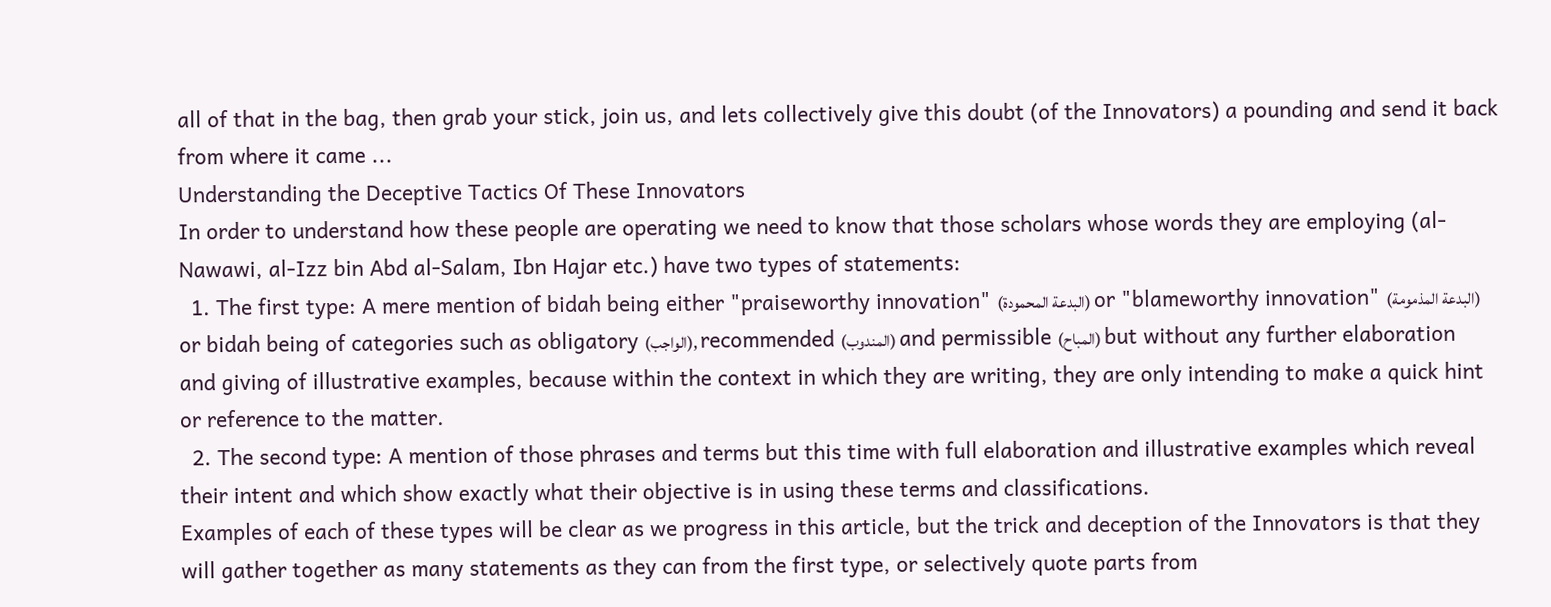all of that in the bag, then grab your stick, join us, and lets collectively give this doubt (of the Innovators) a pounding and send it back from where it came ...
Understanding the Deceptive Tactics Of These Innovators
In order to understand how these people are operating we need to know that those scholars whose words they are employing (al-Nawawi, al-Izz bin Abd al-Salam, Ibn Hajar etc.) have two types of statements:
  1. The first type: A mere mention of bidah being either "praiseworthy innovation" (البدعة المحمودة) or "blameworthy innovation" (البدعة المذمومة) or bidah being of categories such as obligatory (الواجب), recommended (المندوب) and permissible (المباح) but without any further elaboration and giving of illustrative examples, because within the context in which they are writing, they are only intending to make a quick hint or reference to the matter.
  2. The second type: A mention of those phrases and terms but this time with full elaboration and illustrative examples which reveal their intent and which show exactly what their objective is in using these terms and classifications.
Examples of each of these types will be clear as we progress in this article, but the trick and deception of the Innovators is that they will gather together as many statements as they can from the first type, or selectively quote parts from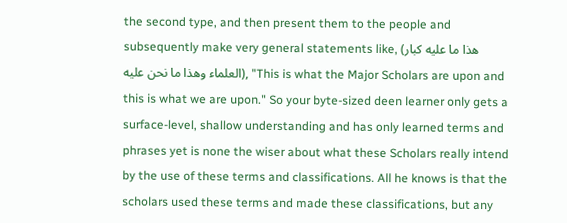the second type, and then present them to the people and subsequently make very general statements like, (هذا ما عليه كبار العلماء وهذا ما نحن عليه), "This is what the Major Scholars are upon and this is what we are upon." So your byte-sized deen learner only gets a surface-level, shallow understanding and has only learned terms and phrases yet is none the wiser about what these Scholars really intend by the use of these terms and classifications. All he knows is that the scholars used these terms and made these classifications, but any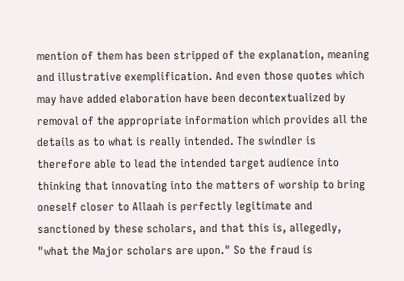mention of them has been stripped of the explanation, meaning and illustrative exemplification. And even those quotes which may have added elaboration have been decontextualized by removal of the appropriate information which provides all the details as to what is really intended. The swindler is therefore able to lead the intended target audience into thinking that innovating into the matters of worship to bring oneself closer to Allaah is perfectly legitimate and sanctioned by these scholars, and that this is, allegedly, "what the Major scholars are upon." So the fraud is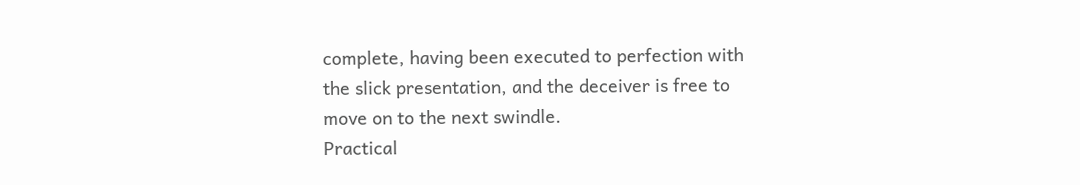complete, having been executed to perfection with the slick presentation, and the deceiver is free to move on to the next swindle.
Practical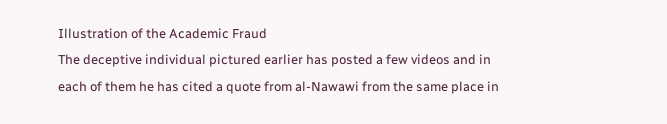Illustration of the Academic Fraud
The deceptive individual pictured earlier has posted a few videos and in each of them he has cited a quote from al-Nawawi from the same place in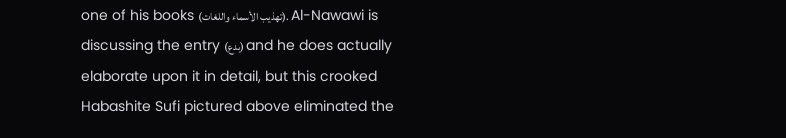one of his books (تهذيب الأسماء واللغات). Al-Nawawi is discussing the entry (بدع) and he does actually elaborate upon it in detail, but this crooked Habashite Sufi pictured above eliminated the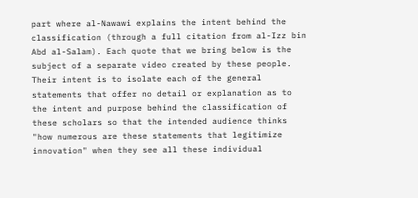part where al-Nawawi explains the intent behind the classification (through a full citation from al-Izz bin Abd al-Salam). Each quote that we bring below is the subject of a separate video created by these people. Their intent is to isolate each of the general statements that offer no detail or explanation as to the intent and purpose behind the classification of these scholars so that the intended audience thinks "how numerous are these statements that legitimize innovation" when they see all these individual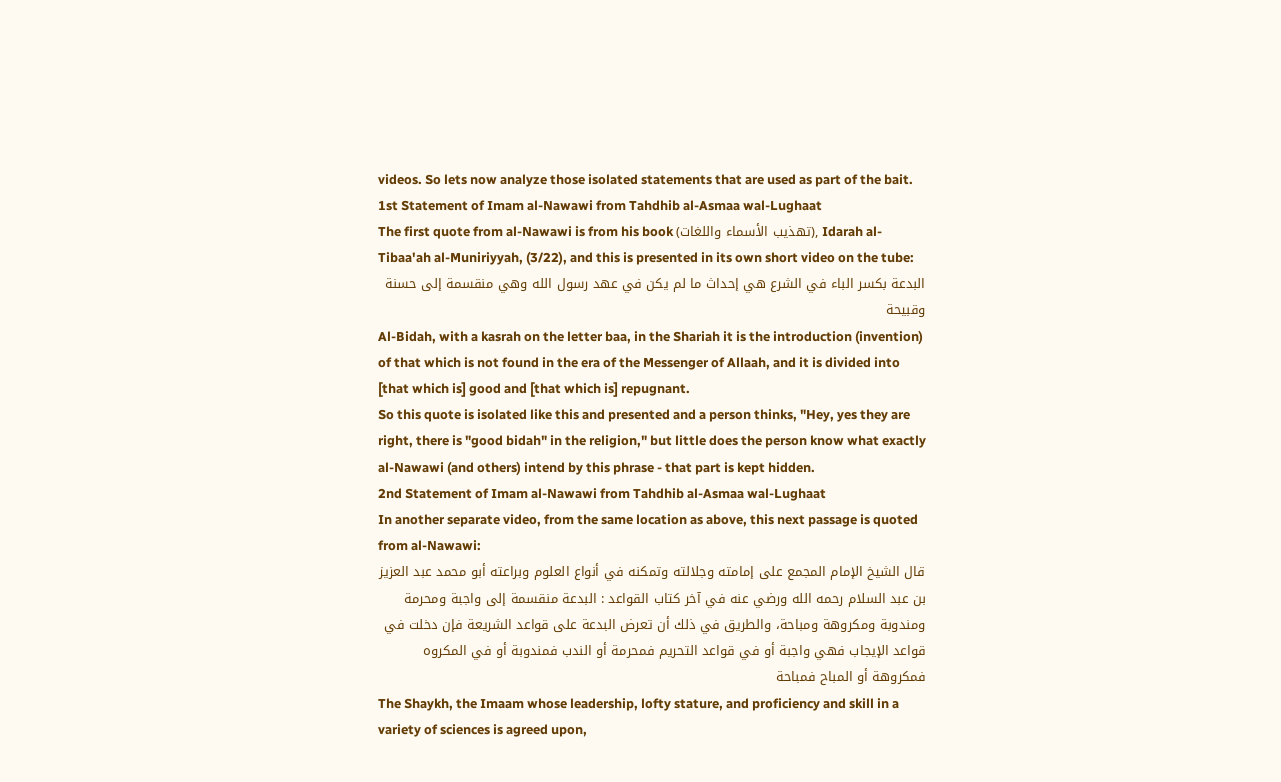videos. So lets now analyze those isolated statements that are used as part of the bait.
1st Statement of Imam al-Nawawi from Tahdhib al-Asmaa wal-Lughaat
The first quote from al-Nawawi is from his book (تهذيب الأسماء واللغات), Idarah al-Tibaa'ah al-Muniriyyah, (3/22), and this is presented in its own short video on the tube:
البدعة بكسر الباء في الشرع هي إحداث ما لم يكن في عهد رسول الله وهي منقسمة إلى حسنة وقبيحة
Al-Bidah, with a kasrah on the letter baa, in the Shariah it is the introduction (invention) of that which is not found in the era of the Messenger of Allaah, and it is divided into [that which is] good and [that which is] repugnant.
So this quote is isolated like this and presented and a person thinks, "Hey, yes they are right, there is "good bidah" in the religion," but little does the person know what exactly al-Nawawi (and others) intend by this phrase - that part is kept hidden.
2nd Statement of Imam al-Nawawi from Tahdhib al-Asmaa wal-Lughaat
In another separate video, from the same location as above, this next passage is quoted from al-Nawawi:
قال الشيخ الإمام المجمع على إمامته وجلالته وتمكنه في أنواع العلوم وبراعته أبو محمد عبد العزيز بن عبد السلام رحمه الله ورضي عنه في آخر كتاب القواعد : البدعة منقسمة إلى واجبة ومحرمة ومندوبة ومكروهة ومباحة، والطريق في ذلك أن تعرض البدعة على قواعد الشريعة فإن دخلت في قواعد الإيجاب فهي واجبة أو في قواعد التحريم فمحرمة أو الندب فمندوبة أو في المكروه فمكروهة أو المباح فمباحة
The Shaykh, the Imaam whose leadership, lofty stature, and proficiency and skill in a variety of sciences is agreed upon,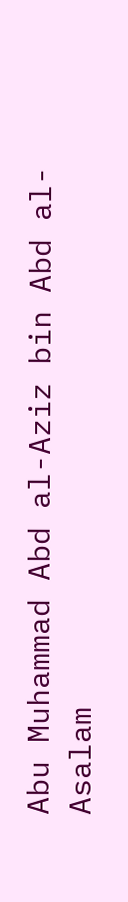Abu Muhammad Abd al-Aziz bin Abd al-Asalam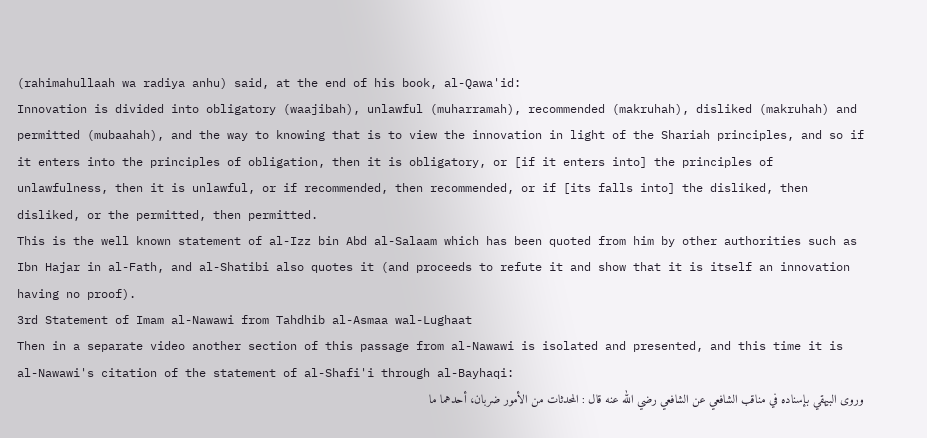(rahimahullaah wa radiya anhu) said, at the end of his book, al-Qawa'id:
Innovation is divided into obligatory (waajibah), unlawful (muharramah), recommended (makruhah), disliked (makruhah) and permitted (mubaahah), and the way to knowing that is to view the innovation in light of the Shariah principles, and so if it enters into the principles of obligation, then it is obligatory, or [if it enters into] the principles of unlawfulness, then it is unlawful, or if recommended, then recommended, or if [its falls into] the disliked, then disliked, or the permitted, then permitted.
This is the well known statement of al-Izz bin Abd al-Salaam which has been quoted from him by other authorities such as Ibn Hajar in al-Fath, and al-Shatibi also quotes it (and proceeds to refute it and show that it is itself an innovation having no proof).
3rd Statement of Imam al-Nawawi from Tahdhib al-Asmaa wal-Lughaat
Then in a separate video another section of this passage from al-Nawawi is isolated and presented, and this time it is al-Nawawi's citation of the statement of al-Shafi'i through al-Bayhaqi:
وروى البيهقي بإسناده في مناقب الشافعي عن الشافعي رضي الله عنه قال : المحدثات من الأمور ضربان، أحدهما ما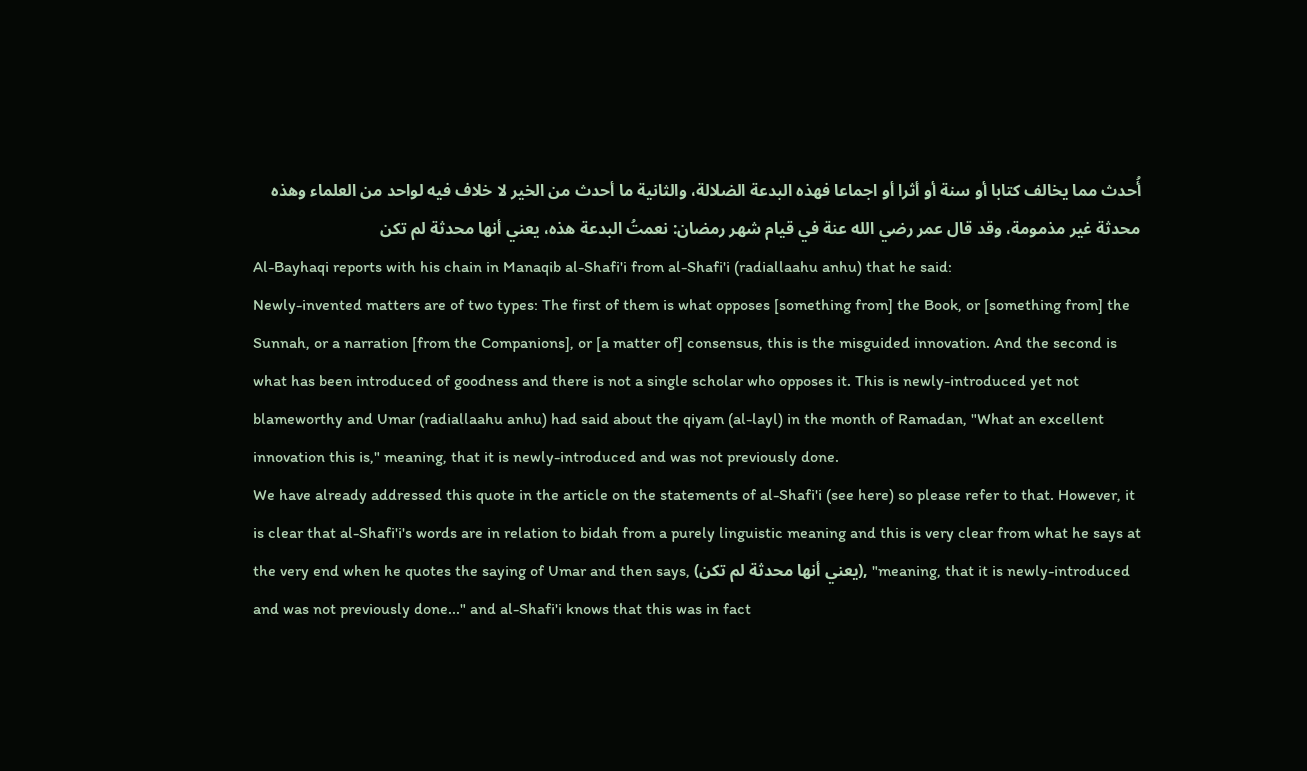أُحدث مما يخالف كتابا أو سنة أو أثرا أو اجماعا فهذه البدعة الضلالة، والثانية ما أحدث من الخير لا خلاف فيه لواحد من العلماء وهذه محدثة غير مذمومة، وقد قال عمر رضي الله عنة في قيام شهر رمضان: نعمتُ البدعة هذه، يعني أنها محدثة لم تكن
Al-Bayhaqi reports with his chain in Manaqib al-Shafi'i from al-Shafi'i (radiallaahu anhu) that he said:
Newly-invented matters are of two types: The first of them is what opposes [something from] the Book, or [something from] the Sunnah, or a narration [from the Companions], or [a matter of] consensus, this is the misguided innovation. And the second is what has been introduced of goodness and there is not a single scholar who opposes it. This is newly-introduced yet not blameworthy and Umar (radiallaahu anhu) had said about the qiyam (al-layl) in the month of Ramadan, "What an excellent innovation this is," meaning, that it is newly-introduced and was not previously done.
We have already addressed this quote in the article on the statements of al-Shafi'i (see here) so please refer to that. However, it is clear that al-Shafi'i's words are in relation to bidah from a purely linguistic meaning and this is very clear from what he says at the very end when he quotes the saying of Umar and then says, (يعني أنها محدثة لم تكن), "meaning, that it is newly-introduced and was not previously done..." and al-Shafi'i knows that this was in fact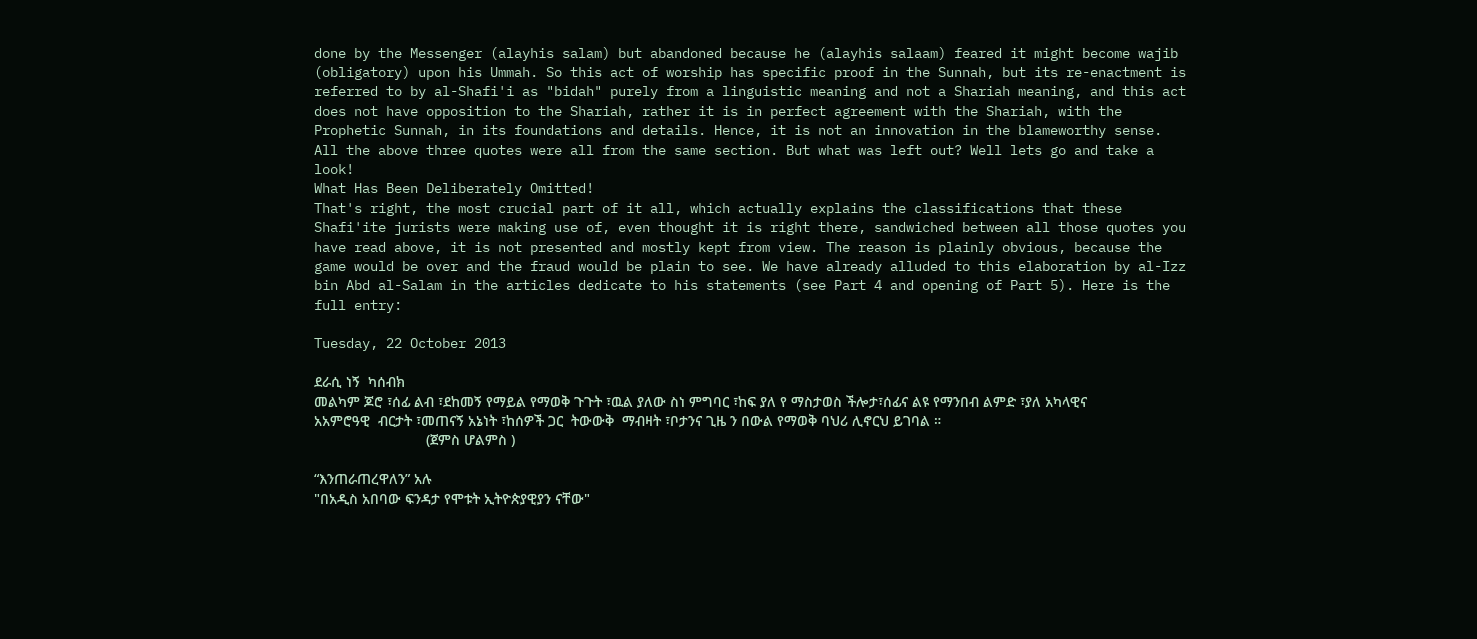done by the Messenger (alayhis salam) but abandoned because he (alayhis salaam) feared it might become wajib (obligatory) upon his Ummah. So this act of worship has specific proof in the Sunnah, but its re-enactment is referred to by al-Shafi'i as "bidah" purely from a linguistic meaning and not a Shariah meaning, and this act does not have opposition to the Shariah, rather it is in perfect agreement with the Shariah, with the Prophetic Sunnah, in its foundations and details. Hence, it is not an innovation in the blameworthy sense.
All the above three quotes were all from the same section. But what was left out? Well lets go and take a look!
What Has Been Deliberately Omitted!
That's right, the most crucial part of it all, which actually explains the classifications that these Shafi'ite jurists were making use of, even thought it is right there, sandwiched between all those quotes you have read above, it is not presented and mostly kept from view. The reason is plainly obvious, because the game would be over and the fraud would be plain to see. We have already alluded to this elaboration by al-Izz bin Abd al-Salam in the articles dedicate to his statements (see Part 4 and opening of Part 5). Here is the full entry:

Tuesday, 22 October 2013

ደራሲ ነኝ  ካሰብክ
መልካም ጆሮ ፣ሰፊ ልብ ፣ደከመኝ የማይል የማወቅ ጉጉት ፣ዉል ያለው ስነ ምግባር ፣ከፍ ያለ የ ማስታወስ ችሎታ፣ሰፊና ልዩ የማንበብ ልምድ ፣ያለ አካላዊና አአምሮዓዊ  ብርታት ፣መጠናኝ አኔነት ፣ከሰዎች ጋር  ትውውቅ  ማብዛት ፣ቦታንና ጊዜ ን በውል የማወቅ ባህሪ ሊኖርህ ይገባል ።
                            (ጀምስ ሆልምስ )

“እንጠራጠረዋለን” አሉ
"በአዲስ አበባው ፍንዳታ የሞቱት ኢትዮጵያዊያን ናቸው"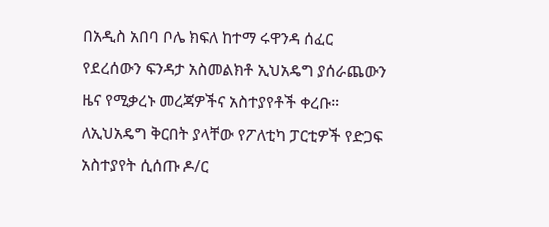በአዲስ አበባ ቦሌ ክፍለ ከተማ ሩዋንዳ ሰፈር የደረሰውን ፍንዳታ አስመልክቶ ኢህአዴግ ያሰራጨውን ዜና የሚቃረኑ መረጃዎችና አስተያየቶች ቀረቡ። ለኢህአዴግ ቅርበት ያላቸው የፖለቲካ ፓርቲዎች የድጋፍ አስተያየት ሲሰጡ ዶ/ር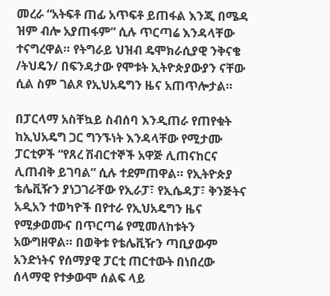መረራ “አትፍቶ ጠፊ አጥፍቶ ይጠፋል እንጂ በሜዳ ዝም ብሎ አያጠፋም” ሲሉ ጥርጣሬ እንዳላቸው ተናግረዋል። የትግራይ ህዝብ ዴሞክራሲያዊ ንቅናቄ /ትህዴን/ በፍንዳታው የሞቱት ኢትዮጵያውያን ናቸው ሲል ስም ገልጾ የኢህአዴግን ዜና አጠጥሎታል።

በፓርላማ አስቸኳይ ስብሰባ እንዲጠራ የጠየቁት ከኢህአዴግ ጋር ግንኙነት እንዳላቸው የሚታሙ ፓርቲዎች “የጸረ ሽብርተኞች አዋጅ ሊጠናከርና ሊጠብቅ ይገባል” ሲሉ ተደምጠዋል። የኢትዮጵያ ቴሌቪዥን ያነጋገራቸው የኢራፓ፣ የኢሴዳፓ፣ ቅንጅትና አዲአን ተወካዮች በየተራ የኢህአዴግን ዜና የሚቃወሙና በጥርጣሬ የሚመለከቱትን አውግዘዋል። በወቅቱ የቴሌቪዥን ጣቢያውም አንድነትና የሰማያዊ ፓርቲ ጠርተውት በነበረው ሰላማዊ የተቃውሞ ሰልፍ ላይ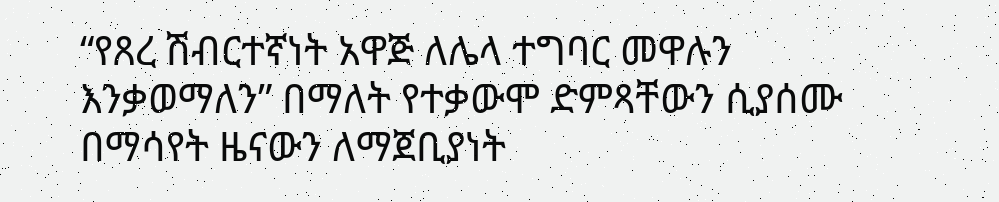“የጸረ ሽብርተኛነት አዋጅ ለሌላ ተግባር መዋሉን እንቃወማለን” በማለት የተቃውሞ ድምጻቸውን ሲያሰሙ በማሳየት ዜናውን ለማጀቢያነት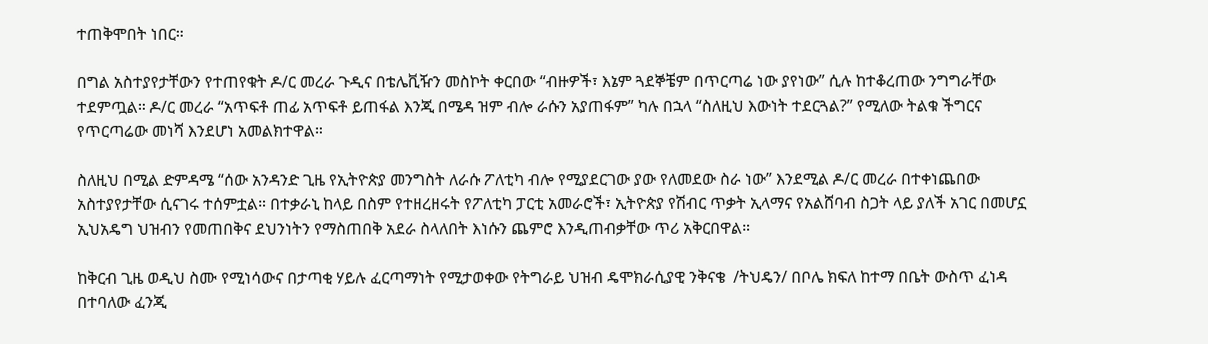ተጠቅሞበት ነበር።

በግል አስተያየታቸውን የተጠየቁት ዶ/ር መረራ ጉዲና በቴሌቪዥን መስኮት ቀርበው “ብዙዎች፣ እኔም ጓደኞቼም በጥርጣሬ ነው ያየነው” ሲሉ ከተቆረጠው ንግግራቸው ተደምጧል። ዶ/ር መረራ “አጥፍቶ ጠፊ አጥፍቶ ይጠፋል እንጂ በሜዳ ዝም ብሎ ራሱን አያጠፋም” ካሉ በኋላ “ስለዚህ እውነት ተደርጓል?” የሚለው ትልቁ ችግርና የጥርጣሬው መነሻ እንደሆነ አመልክተዋል።

ስለዚህ በሚል ድምዳሜ “ሰው አንዳንድ ጊዜ የኢትዮጵያ መንግስት ለራሱ ፖለቲካ ብሎ የሚያደርገው ያው የለመደው ስራ ነው” እንደሚል ዶ/ር መረራ በተቀነጨበው አስተያየታቸው ሲናገሩ ተሰምቷል። በተቃራኒ ከላይ በስም የተዘረዘሩት የፖለቲካ ፓርቲ አመራሮች፣ ኢትዮጵያ የሽብር ጥቃት ኢላማና የአልሸባብ ስጋት ላይ ያለች አገር በመሆኗ ኢህአዴግ ህዝብን የመጠበቅና ደህንነትን የማስጠበቅ አደራ ስላለበት እነሱን ጨምሮ እንዲጠብቃቸው ጥሪ አቅርበዋል።

ከቅርብ ጊዜ ወዲህ ስሙ የሚነሳውና በታጣቂ ሃይሉ ፈርጣማነት የሚታወቀው የትግራይ ህዝብ ዴሞክራሲያዊ ንቅናቄ  /ትህዴን/ በቦሌ ክፍለ ከተማ በቤት ውስጥ ፈነዳ በተባለው ፈንጂ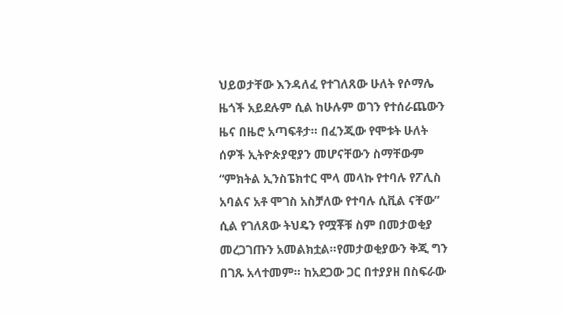ህይወታቸው እንዳለፈ የተገለጸው ሁለት የሶማሌ ዜጎች አይደሉም ሲል ከሁሉም ወገን የተሰራጨውን ዜና በዜሮ አጣፍቶታ። በፈንጂው የሞቱት ሁለት ሰዎች ኢትዮጵያዊያን መሆናቸውን ስማቸውም “ምክትል ኢንስፔክተር ሞላ መላኩ የተባሉ የፖሊስ አባልና አቶ ሞገስ አስቻለው የተባሉ ሲቪል ናቸው” ሲል የገለጸው ትህዴን የሟቾቹ ስም በመታወቂያ መረጋገጡን አመልክቷል።የመታወቂያውን ቅጂ ግን በገጹ አላተመም። ከአደጋው ጋር በተያያዘ በስፍራው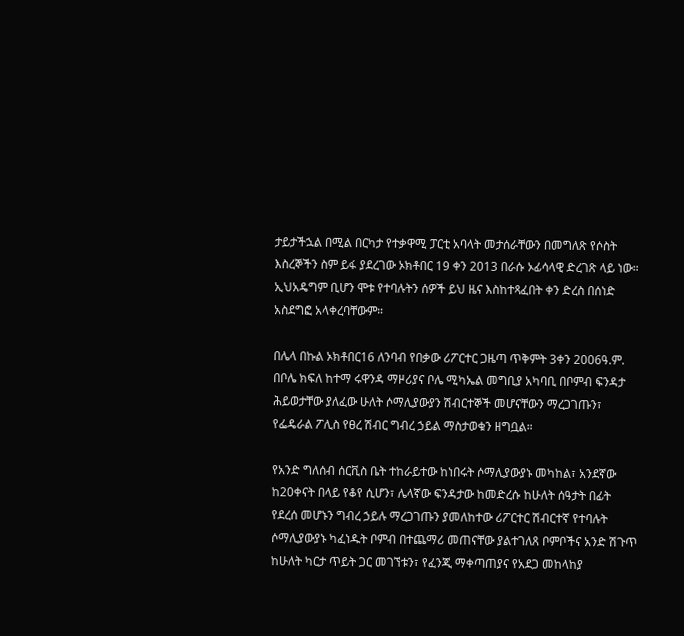ታይታችኋል በሚል በርካታ የተቃዋሚ ፓርቲ አባላት መታሰራቸውን በመግለጽ የሶስት እስረኞችን ስም ይፋ ያደረገው ኦክቶበር 19 ቀን 2013 በራሱ ኦፊሳላዊ ድረገጽ ላይ ነው። ኢህአዴግም ቢሆን ሞቱ የተባሉትን ሰዎች ይህ ዜና እስከተጻፈበት ቀን ድረስ በሰነድ አስደግፎ አላቀረባቸውም።

በሌላ በኩል ኦክቶበር16 ለንባብ የበቃው ሪፖርተር ጋዜጣ ጥቅምት 3ቀን 2006ዓ.ም. በቦሌ ክፍለ ከተማ ሩዋንዳ ማዞሪያና ቦሌ ሚካኤል መግቢያ አካባቢ በቦምብ ፍንዳታ ሕይወታቸው ያለፈው ሁለት ሶማሊያውያን ሽብርተኞች መሆናቸውን ማረጋገጡን፣ የፌዴራል ፖሊስ የፀረ ሽብር ግብረ ኃይል ማስታወቁን ዘግቧል።

የአንድ ግለሰብ ሰርቪስ ቤት ተከራይተው ከነበሩት ሶማሊያውያኑ መካከል፣ አንደኛው ከ20ቀናት በላይ የቆየ ሲሆን፣ ሌላኛው ፍንዳታው ከመድረሱ ከሁለት ሰዓታት በፊት የደረሰ መሆኑን ግብረ ኃይሉ ማረጋገጡን ያመለከተው ሪፖርተር ሽብርተኛ የተባሉት ሶማሊያውያኑ ካፈነዱት ቦምብ በተጨማሪ መጠናቸው ያልተገለጸ ቦምቦችና አንድ ሽጉጥ ከሁለት ካርታ ጥይት ጋር መገኘቱን፣ የፈንጂ ማቀጣጠያና የአደጋ መከላከያ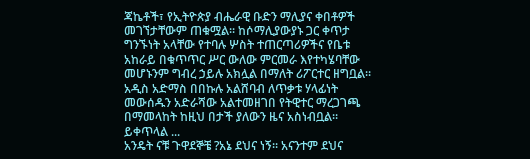ጃኬቶች፣ የኢትዮጵያ ብሔራዊ ቡድን ማሊያና ቀበቶዎች መገኘታቸውም ጠቁሟል፡፡ ከሶማሊያውያኑ ጋር ቀጥታ ግንኙነት አላቸው የተባሉ ሦስት ተጠርጣሪዎችና የቤቱ አከራይ በቁጥጥር ሥር ውለው ምርመራ እየተካሄባቸው መሆኑንም ግብረ ኃይሉ አክሏል በማለት ሪፖርተር ዘግቧል። አዲስ አድማስ በበኩሉ አልሸባብ ለጥቃቱ ሃላፊነት መውሰዱን አድራሻው አልተመዘገበ የትዊተር ማረጋገጫ በማመላከት ከዚህ በታች ያለውን ዜና አስነብቧል። ይቀጥላል ...
አንዴት ናቹ ጉዋደኞቼ ?አኔ ደህና ነኝ። አናንተም ደህና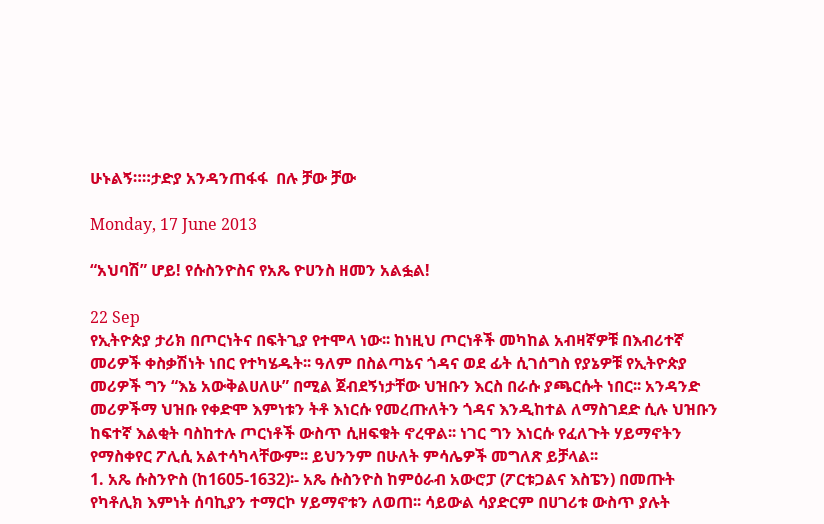ሁኑልኝ።።ታድያ አንዳንጠፋፋ  በሉ ቻው ቻው

Monday, 17 June 2013

“አህባሽ” ሆይ! የሱስንዮስና የአጼ ዮሀንስ ዘመን አልፏል!

22 Sep
የኢትዮጵያ ታሪክ በጦርነትና በፍትጊያ የተሞላ ነው፡፡ ከነዚህ ጦርነቶች መካከል አብዛኛዎቹ በእብሪተኛ መሪዎች ቀስቃሽነት ነበር የተካሄዱት፡፡ ዓለም በስልጣኔና ጎዳና ወደ ፊት ሲገሰግስ የያኔዎቹ የኢትዮጵያ መሪዎች ግን “እኔ አውቅልሀለሁ” በሚል ጀብደኝነታቸው ህዝቡን እርስ በራሱ ያጫርሱት ነበር፡፡ አንዳንድ መሪዎችማ ህዝቡ የቀድሞ እምነቱን ትቶ እነርሱ የመረጡለትን ጎዳና እንዲከተል ለማስገደድ ሲሉ ህዝቡን ከፍተኛ እልቂት ባስከተሉ ጦርነቶች ውስጥ ሲዘፍቁት ኖረዋል፡፡ ነገር ግን እነርሱ የፈለጉት ሃይማኖትን የማስቀየር ፖሊሲ አልተሳካላቸውም፡፡ ይህንንም በሁለት ምሳሌዎች መግለጽ ይቻላል፡፡
1. አጼ ሱስንዮስ (ከ1605-1632)፡- አጼ ሱስንዮስ ከምዕራብ አውሮፓ (ፖርቱጋልና እስፔን) በመጡት የካቶሊክ እምነት ሰባኪያን ተማርኮ ሃይማኖቱን ለወጠ፡፡ ሳይውል ሳያድርም በሀገሪቱ ውስጥ ያሉት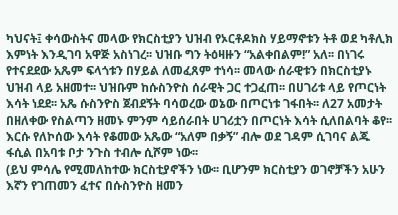ካህናት፤ ቀሳውስትና መላው የክርስቲያን ህዝብ የኦርቶዶክስ ሃይማኖቱን ትቶ ወደ ካቶሊክ እምነት እንዲገባ አዋጅ አስነገረ፡፡ ህዝቡ ግን ትዕዛዙን “አልቀበልም!” አለ፡፡ በነገሩ የተናደደው አጼም ፍላጎቱን በሃይል ለመፈጸም ተነሳ፡፡ መላው ሰራዊቱን በክርስቲያኑ ህዝብ ላይ አዘመተ፡፡ ህዝቡም ከሱስንዮስ ሰራዊት ጋር ተጋፈጠ፡፡ በሀገሪቱ ላይ የጦርነት እሳት ነደደ፡፡ አጼ ሱስንዮስ ጀብደኝት ባሳወረው ወኔው በጦርነቱ ገፋበት፡፡ ለ27 አመታት በዘለቀው የስልጣን ዘመኑ ምንም ሳይሰራበት ሀገሪቷን በጦርነት እሳት ሲለበልባት ቆየ፡፡ እርሱ የለኮሰው እሳት የቆመው አጼው “አለም በቃኝ” ብሎ ወደ ገዳም ሲገባና ልጁ ፋሲል በአባቱ ቦታ ንጉስ ተብሎ ሲሾም ነው፡፡
(ይህ ምሳሌ የሚመለከተው ክርስቲያኖችን ነው፡፡ ቢሆንም ክርስቲያን ወገኖቻችን አሁን እኛን የገጠመን ፈተና በሱስንዮስ ዘመን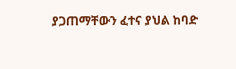ያጋጠማቸውን ፈተና ያህል ከባድ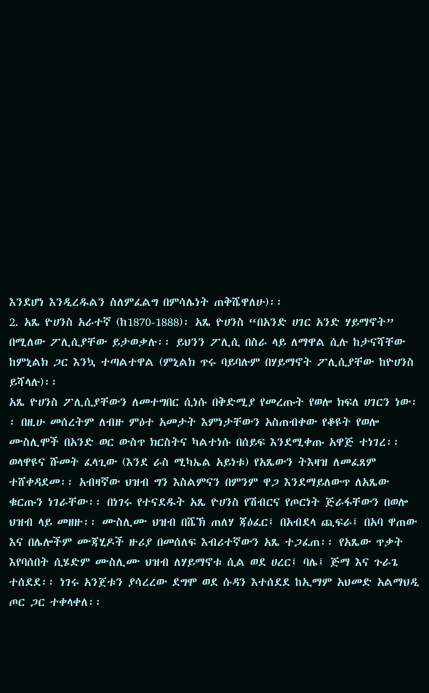እንደሆነ እንዲረዱልን ስለምፈልግ በምሳሌነት ጠቅሼዋለሁ)፡፡
2. አጼ ዮሀንስ አራተኛ (ከ1870-1888)፡ አጼ ዮሀንስ “በአንድ ሀገር አንድ ሃይማኖት” በሚለው ፖሊሲያቸው ይታወቃሉ፡፡ ይህንን ፖሊሲ በስራ ላይ ለማዋል ሲሉ ከታናሻቸው ከምኒልክ ጋር እንኳ ተጣልተዋል (ምኒልክ ጥሩ ባይባሉም በሃይማኖት ፖሊሲያቸው ከዮሀንስ ይሻላሉ)፡፡
አጼ ዮሀንስ ፖሊሲያቸውን ለመተግበር ሲነሱ በቅድሚያ የመረጡት የወሎ ክፍለ ሀገርን ነው፡፡ በዚሁ መሰረትም ለብዙ ምዕተ አመታት እምነታቸውን አስጠብቀው የቆዩት የወሎ ሙስሊሞች በአንድ ወር ውስጥ ክርስትና ካልተነሱ በሰይፍ እንደሚቀጡ አዋጅ ተነገረ፡፡
ወላዋዩና ሹመት ፈላጊው (እንደ ራስ ሚካኤል አይነቱ) የአጼውን ትእዛዝ ለመፈጸም ተሸቀዳደመ፡፡ አብዛኛው ህዝብ ግን እስልምናን በምንም ዋጋ እንደማይለውጥ ለአጼው ቁርጡን ነገራቸው፡፡ በነገሩ የተናደዱት አጼ ዮሀንስ የሽብርና የጦርነት ጅራፋቸውን በወሎ ህዝብ ላይ መዘዙ፡፡ ሙስሊሙ ህዝብ በሼኽ ጠለሃ ጃዕፈር፤ በአብደላ ጪፍራ፤ በአባ ዋጠው እና በሌሎችም ሙጃሂዶች ዙሪያ በመሰለፍ እብሪተኛውን አጼ ተጋፈጠ፡፡ የአጼው ጥቃት እየባሰበት ሲሄድም ሙስሊሙ ህዝብ ለሃይማኖቱ ሲል ወደ ሀረር፤ ባሌ፤ ጅማ እና ጉራጌ ተሰደደ፡፡ ነገሩ አንጀቱን ያሳረረው ደግሞ ወደ ሱዳን እተሰደደ ከኢማም አህመድ አልማህዲ ጦር ጋር ተቀላቀለ፡፡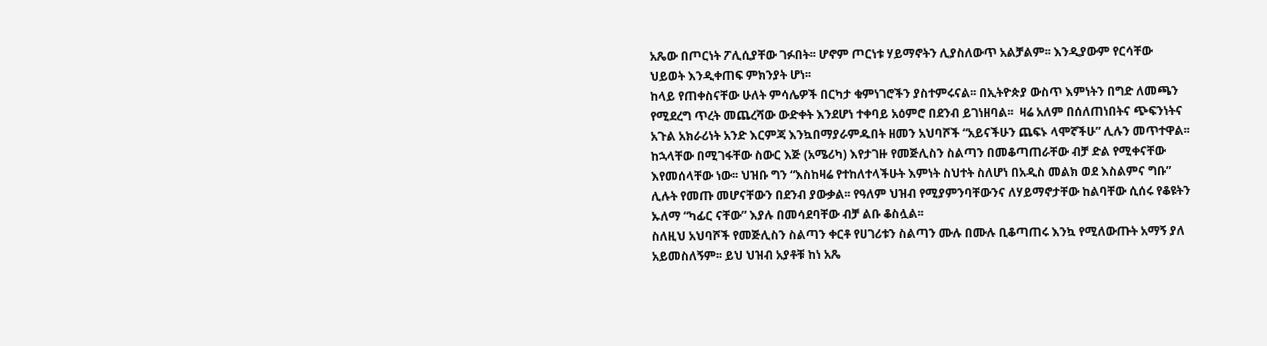አጼው በጦርነት ፖሊሲያቸው ገፉበት፡፡ ሆኖም ጦርነቱ ሃይማኖትን ሊያስለውጥ አልቻልም፡፡ እንዲያውም የርሳቸው ህይወት እንዲቀጠፍ ምክንያት ሆነ፡፡
ከላይ የጠቀስናቸው ሁለት ምሳሌዎች በርካታ ቁምነገሮችን ያስተምሩናል፡፡ በኢትዮጵያ ውስጥ እምነትን በግድ ለመጫን የሚደረግ ጥረት መጨረሻው ውድቀት እንደሆነ ተቀባይ አዕምሮ በደንብ ይገነዘባል፡፡  ዛሬ አለም በሰለጠነበትና ጭፍንነትና አጉል አክራሪነት አንድ እርምጃ እንኳበማያራምዱበት ዘመን አህባሾች “አይናችሁን ጨፍኑ ላሞኛችሁ” ሊሉን መጥተዋል፡፡ ከኋላቸው በሚገፋቸው ስውር እጅ (አሜሪካ) እየታገዙ የመጅሊስን ስልጣን በመቆጣጠራቸው ብቻ ድል የሚቀናቸው እየመሰላቸው ነው፡፡ ህዝቡ ግን “እስከዛሬ የተከለተላችሁት እምነት ስህተት ስለሆነ በአዲስ መልክ ወደ እስልምና ግቡ” ሊሉት የመጡ መሆናቸውን በደንብ ያውቃል፡፡ የዓለም ህዝብ የሚያምንባቸውንና ለሃይማኖታቸው ከልባቸው ሲሰሩ የቆዩትን ኡለማ “ካፊር ናቸው” እያሉ በመሳደባቸው ብቻ ልቡ ቆስሏል፡፡
ስለዚህ አህባሾች የመጅሊስን ስልጣን ቀርቶ የሀገሪቱን ስልጣን ሙሉ በሙሉ ቢቆጣጠሩ እንኳ የሚለውጡት አማኝ ያለ አይመስለኝም፡፡ ይህ ህዝብ አያቶቹ ከነ አጼ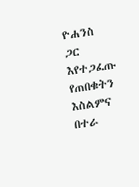ዮሐንስ ጋር እየተጋፈጡ የጠበቁትን እስልምና በተራ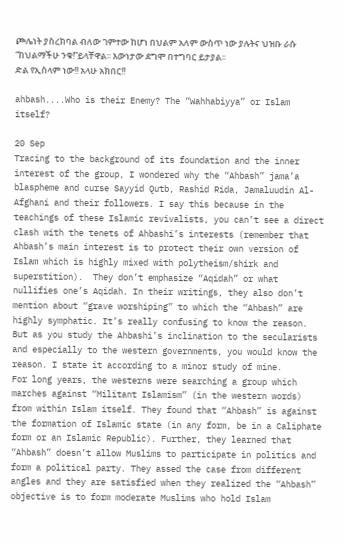ጮሌነት ያስረክባል ብለው ገምተው ከሆነ በህልም አለም ውስጥ ነው ያሉትና ህዝቡ ራሱ “ከህልማችሁ ንቁ!”ይላቸዋል፡፡ እውነታው ደግሞ በተግባር ይታያል፡፡
ድል የኢስላም ነው!! አላሁ አክበር!!

ahbash....Who is their Enemy? The “Wahhabiyya” or Islam itself?

20 Sep
Tracing to the background of its foundation and the inner interest of the group, I wondered why the “Ahbash” jama’a blaspheme and curse Sayyid Qutb, Rashid Rida, Jamaluudin Al-Afghani and their followers. I say this because in the teachings of these Islamic revivalists, you can’t see a direct clash with the tenets of Ahbashi’s interests (remember that Ahbash’s main interest is to protect their own version of Islam which is highly mixed with polytheism/shirk and superstition).  They don’t emphasize “Aqidah” or what nullifies one’s Aqidah. In their writings, they also don’t mention about “grave worshiping” to which the “Ahbash” are highly symphatic. It’s really confusing to know the reason. But as you study the Ahbashi’s inclination to the secularists and especially to the western governments, you would know the reason. I state it according to a minor study of mine.
For long years, the westerns were searching a group which marches against “Militant Islamism” (in the western words) from within Islam itself. They found that “Ahbash” is against the formation of Islamic state (in any form, be in a Caliphate form or an Islamic Republic). Further, they learned that “Ahbash” doesn’t allow Muslims to participate in politics and form a political party. They assed the case from different angles and they are satisfied when they realized the “Ahbash” objective is to form moderate Muslims who hold Islam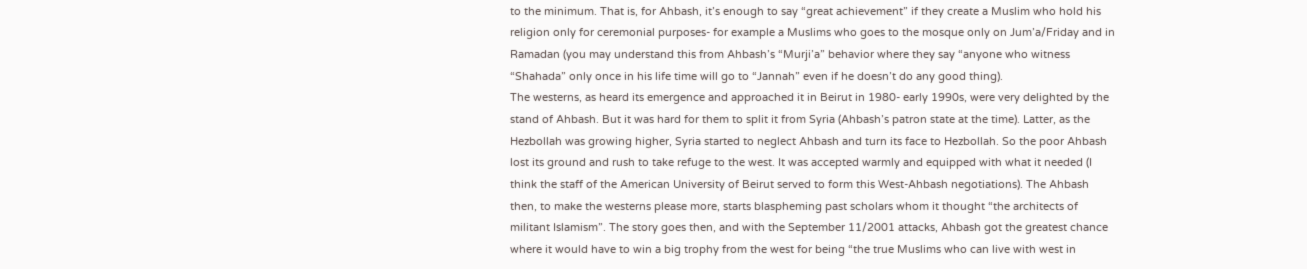to the minimum. That is, for Ahbash, it’s enough to say “great achievement” if they create a Muslim who hold his religion only for ceremonial purposes- for example a Muslims who goes to the mosque only on Jum’a/Friday and in Ramadan (you may understand this from Ahbash’s “Murji’a” behavior where they say “anyone who witness “Shahada” only once in his life time will go to “Jannah” even if he doesn’t do any good thing).
The westerns, as heard its emergence and approached it in Beirut in 1980- early 1990s, were very delighted by the stand of Ahbash. But it was hard for them to split it from Syria (Ahbash’s patron state at the time). Latter, as the Hezbollah was growing higher, Syria started to neglect Ahbash and turn its face to Hezbollah. So the poor Ahbash lost its ground and rush to take refuge to the west. It was accepted warmly and equipped with what it needed (I think the staff of the American University of Beirut served to form this West-Ahbash negotiations). The Ahbash then, to make the westerns please more, starts blaspheming past scholars whom it thought “the architects of militant Islamism”. The story goes then, and with the September 11/2001 attacks, Ahbash got the greatest chance where it would have to win a big trophy from the west for being “the true Muslims who can live with west in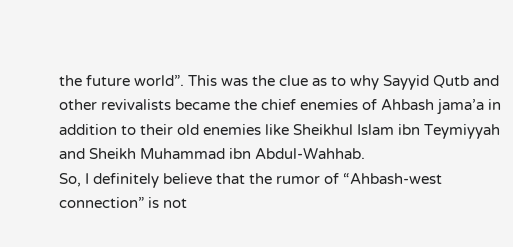the future world”. This was the clue as to why Sayyid Qutb and other revivalists became the chief enemies of Ahbash jama’a in addition to their old enemies like Sheikhul Islam ibn Teymiyyah and Sheikh Muhammad ibn Abdul-Wahhab.
So, I definitely believe that the rumor of “Ahbash-west connection” is not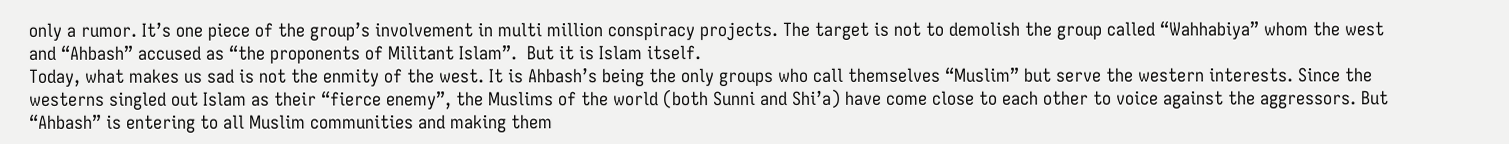only a rumor. It’s one piece of the group’s involvement in multi million conspiracy projects. The target is not to demolish the group called “Wahhabiya” whom the west and “Ahbash” accused as “the proponents of Militant Islam”.  But it is Islam itself.
Today, what makes us sad is not the enmity of the west. It is Ahbash’s being the only groups who call themselves “Muslim” but serve the western interests. Since the westerns singled out Islam as their “fierce enemy”, the Muslims of the world (both Sunni and Shi’a) have come close to each other to voice against the aggressors. But “Ahbash” is entering to all Muslim communities and making them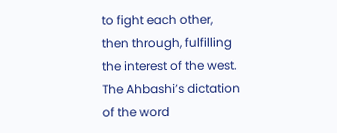to fight each other, then through, fulfilling the interest of the west. The Ahbashi’s dictation of the word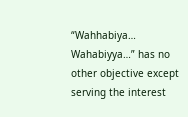“Wahhabiya… Wahabiyya…” has no other objective except serving the interest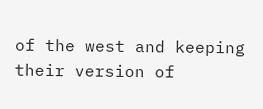of the west and keeping their version of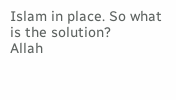Islam in place. So what is the solution?
Allah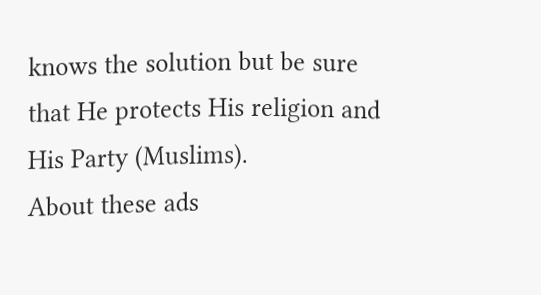knows the solution but be sure that He protects His religion and His Party (Muslims).
About these ads